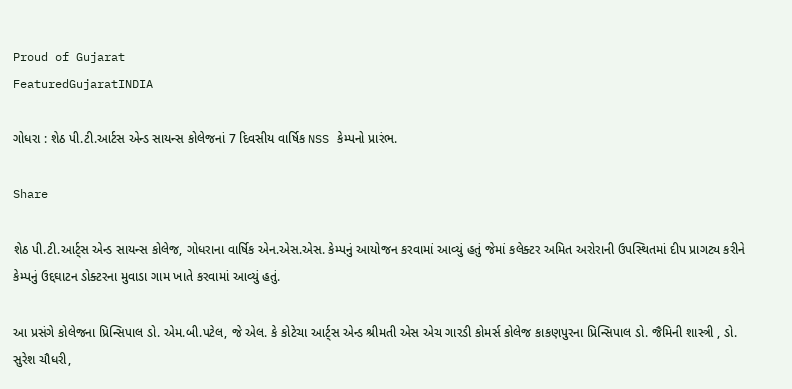Proud of Gujarat
FeaturedGujaratINDIA

ગોધરા : શેઠ પી.ટી.આર્ટસ એન્ડ સાયન્સ કોલેજનાં 7 દિવસીય વાર્ષિક NSS કેમ્પનો પ્રારંભ.

Share

શેઠ પી.ટી.આર્ટ્સ એન્ડ સાયન્સ કોલેજ, ગોધરાના વાર્ષિક એન.એસ.એસ. કેમ્પનું આયોજન કરવામાં આવ્યું હતું જેમાં કલેક્ટર અમિત અરોરાની ઉપસ્થિતમાં દીપ પ્રાગટ્ય કરીને કેમ્પનું ઉદ્દઘાટન ડોક્ટરના મુવાડા ગામ ખાતે કરવામાં આવ્યું હતું.

આ પ્રસંગે કોલેજના પ્રિન્સિપાલ ડો. એમ.બી.પટેલ, જે એલ. કે કોટેચા આર્ટ્સ એન્ડ શ્રીમતી એસ એચ ગારડી કોમર્સ કોલેજ કાકણપુરના પ્રિન્સિપાલ ડો. જૈમિની શાસ્ત્રી , ડો. સુરેશ ચૌધરી,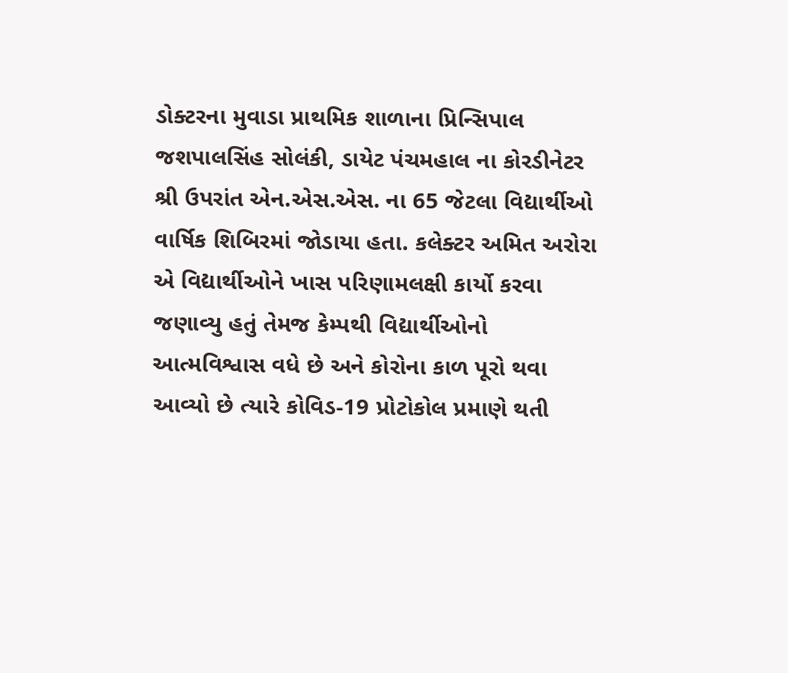ડોક્ટરના મુવાડા પ્રાથમિક શાળાના પ્રિન્સિપાલ જશપાલસિંહ સોલંકી, ડાયેટ પંચમહાલ ના કોરડીનેટર શ્રી ઉપરાંત એન.એસ.એસ. ના 65 જેટલા વિદ્યાર્થીઓ વાર્ષિક શિબિરમાં જોડાયા હતા. કલેક્ટર અમિત અરોરા એ વિદ્યાર્થીઓને ખાસ પરિણામલક્ષી કાર્યો કરવા જણાવ્યુ હતું તેમજ કેમ્પથી વિદ્યાર્થીઓનો આત્મવિશ્વાસ વધે છે અને કોરોના કાળ પૂરો થવા આવ્યો છે ત્યારે કોવિડ-19 પ્રોટોકોલ પ્રમાણે થતી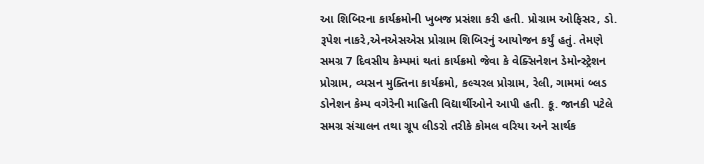આ શિબિરના કાર્યક્રમોની ખુબજ પ્રસંશા કરી હતી. પ્રોગ્રામ ઓફિસર, ડો. રૂપેશ નાકરે,એનએસએસ પ્રોગ્રામ શિબિરનું આયોજન કર્યું હતું. તેમણે સમગ્ર 7 દિવસીય કેમ્પમાં થતાં કાર્યક્રમો જેવા કે વેક્સિનેશન ડેમોન્સ્ટ્રેશન પ્રોગ્રામ, વ્યસન મુક્તિના કાર્યક્રમો, કલ્ચરલ પ્રોગ્રામ, રેલી, ગામમાં બ્લડ ડોનેશન કેમ્પ વગેરેની માહિતી વિદ્યાર્થીઓને આપી હતી. કૂ. જાનકી પટેલે સમગ્ર સંચાલન તથા ગ્રૂપ લીડરો તરીકે કોમલ વરિયા અને સાર્થક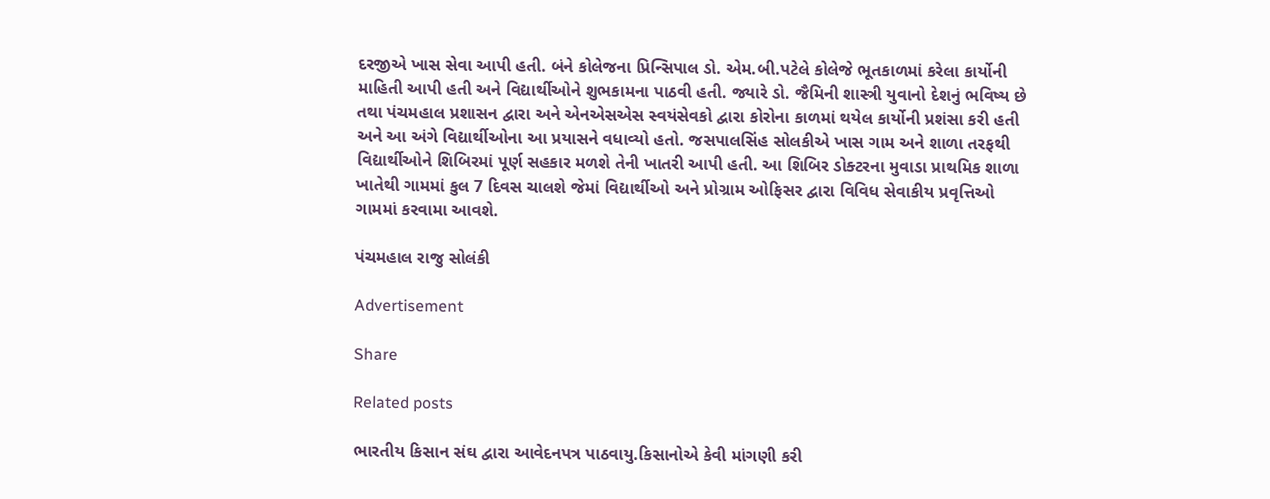દરજીએ ખાસ સેવા આપી હતી. બંને કોલેજના પ્રિન્સિપાલ ડો. એમ.બી.પટેલે કોલેજે ભૂતકાળમાં કરેલા કાર્યોની માહિતી આપી હતી અને વિદ્યાર્થીઓને શુભકામના પાઠવી હતી. જ્યારે ડો. જૈમિની શાસ્ત્રી યુવાનો દેશનું ભવિષ્ય છે તથા પંચમહાલ પ્રશાસન દ્વારા અને એનએસએસ સ્વયંસેવકો દ્વારા કોરોના કાળમાં થયેલ કાર્યોની પ્રશંસા કરી હતી અને આ અંગે વિદ્યાર્થીઓના આ પ્રયાસને વધાવ્યો હતો. જસપાલસિંહ સોલકીએ ખાસ ગામ અને શાળા તરફથી વિદ્યાર્થીઓને શિબિરમાં પૂર્ણ સહકાર મળશે તેની ખાતરી આપી હતી. આ શિબિર ડોક્ટરના મુવાડા પ્રાથમિક શાળા ખાતેથી ગામમાં કુલ 7 દિવસ ચાલશે જેમાં વિદ્યાર્થીઓ અને પ્રોગ્રામ ઓફિસર દ્વારા વિવિધ સેવાકીય પ્રવૃત્તિઓ ગામમાં કરવામા આવશે.

પંચમહાલ રાજુ સોલંકી

Advertisement

Share

Related posts

ભારતીય કિસાન સંઘ દ્વારા આવેદનપત્ર પાઠવાયુ.કિસાનોએ કેવી માંગણી કરી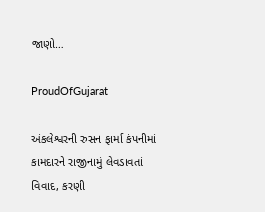જાણો…

ProudOfGujarat

અંકલેશ્વરની રુસન ફાર્મા કંપનીમાં કામદારને રાજીનામું લેવડાવતાં વિવાદ, કરણી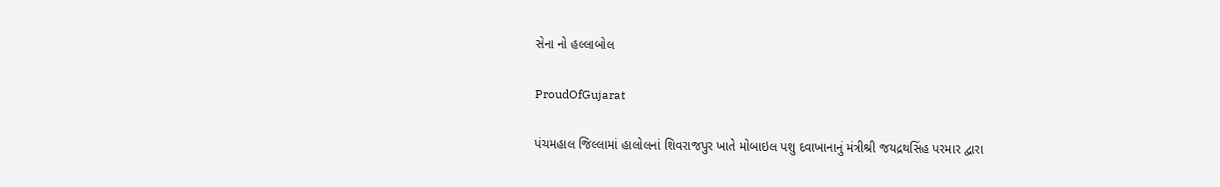સેના નો હલ્લાબોલ

ProudOfGujarat

પંચમહાલ જિલ્લામાં હાલોલનાં શિવરાજપુર ખાતે મોબાઇલ પશુ દવાખાનાનું મંત્રીશ્રી જયદ્રથસિંહ પરમાર દ્વારા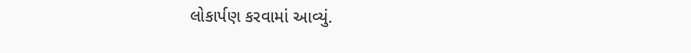લોકાર્પણ કરવામાં આવ્યું.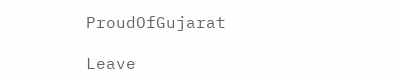ProudOfGujarat

Leave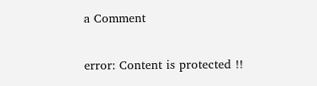a Comment

error: Content is protected !!